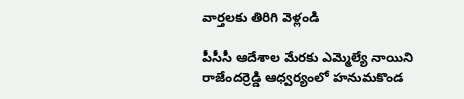వార్తలకు తిరిగి వెళ్లండి

పీసీసీ ఆదేశాల మేరకు ఎమ్మెల్యే నాయిని రాజేందర్రెడ్డి ఆధ్వర్యంలో హనుమకొండ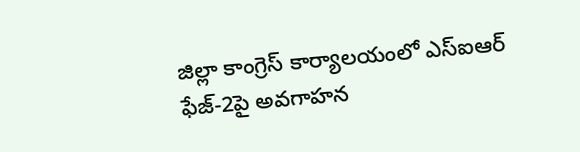జిల్లా కాంగ్రెస్ కార్యాలయంలో ఎస్ఐఆర్ ఫేజ్-2పై అవగాహన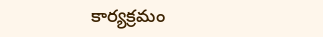కార్యక్రమం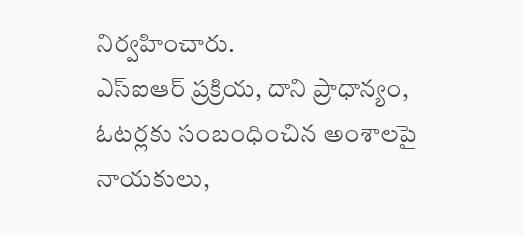నిర్వహించారు.
ఎస్ఐఆర్ ప్రక్రియ, దాని ప్రాధాన్యం, ఓటర్లకు సంబంధించిన అంశాలపై నాయకులు,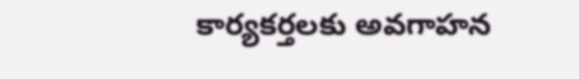కార్యకర్తలకు అవగాహన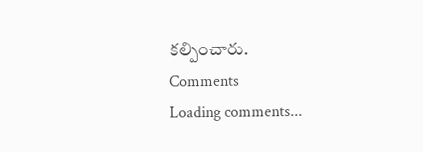కల్పించారు.
Comments
Loading comments...